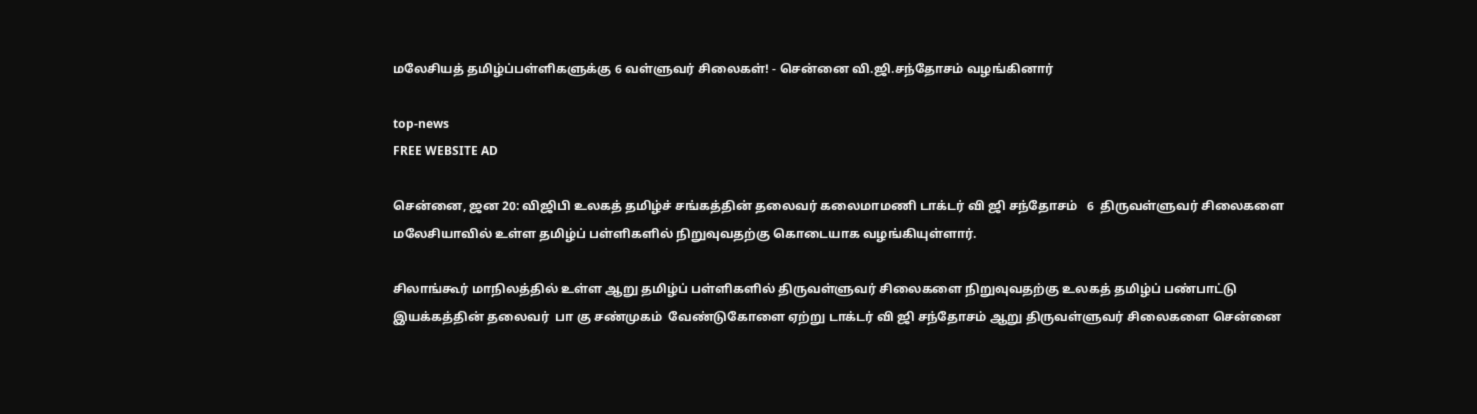மலேசியத் தமிழ்ப்பள்ளிகளுக்கு 6 வள்ளுவர் சிலைகள்! - சென்னை வி.ஜி.சந்தோசம் வழங்கினார்

top-news
FREE WEBSITE AD

சென்னை, ஜன 20: விஜிபி உலகத் தமிழ்ச் சங்கத்தின் தலைவர் கலைமாமணி டாக்டர் வி ஜி சந்தோசம்   6  திருவள்ளுவர் சிலைகளை மலேசியாவில் உள்ள தமிழ்ப் பள்ளிகளில் நிறுவுவதற்கு கொடையாக வழங்கியுள்ளார்.

சிலாங்கூர் மாநிலத்தில் உள்ள ஆறு தமிழ்ப் பள்ளிகளில் திருவள்ளுவர் சிலைகளை நிறுவுவதற்கு உலகத் தமிழ்ப் பண்பாட்டு இயக்கத்தின் தலைவர்  பா கு சண்முகம்  வேண்டுகோளை ஏற்று டாக்டர் வி ஜி சந்தோசம் ஆறு திருவள்ளுவர் சிலைகளை சென்னை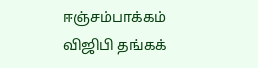ஈஞ்சம்பாக்கம் விஜிபி தங்கக்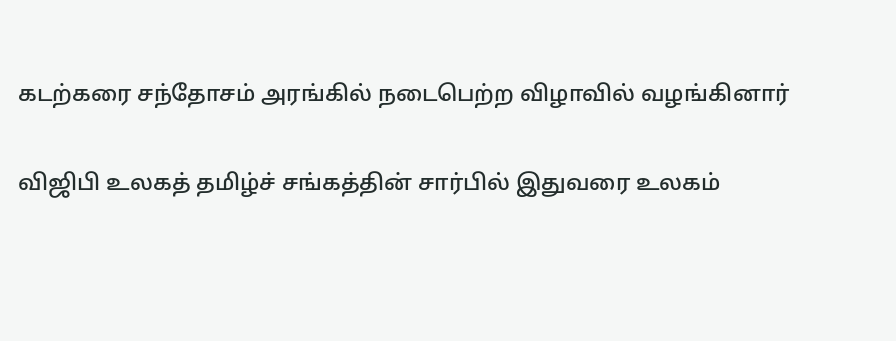கடற்கரை சந்தோசம் அரங்கில் நடைபெற்ற விழாவில் வழங்கினார்

விஜிபி உலகத் தமிழ்ச் சங்கத்தின் சார்பில் இதுவரை உலகம்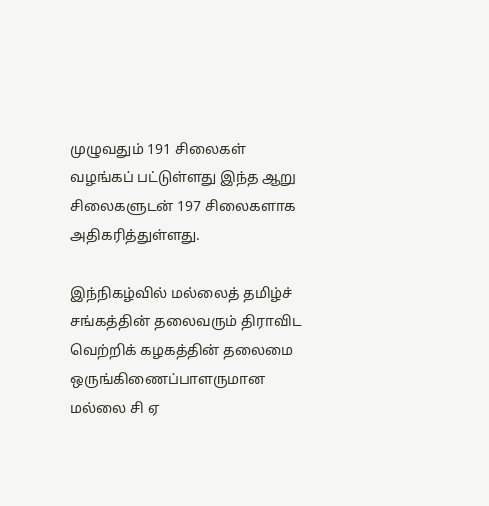முழுவதும் 191 சிலைகள் வழங்கப் பட்டுள்ளது இந்த ஆறு சிலைகளுடன் 197 சிலைகளாக அதிகரித்துள்ளது.

இந்நிகழ்வில் மல்லைத் தமிழ்ச் சங்கத்தின் தலைவரும் திராவிட வெற்றிக் கழகத்தின் தலைமை ஒருங்கிணைப்பாளருமான மல்லை சி ஏ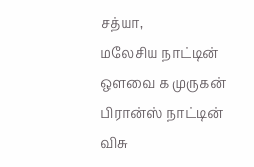சத்யா,
மலேசிய நாட்டின் ஒளவை க முருகன் பிரான்ஸ் நாட்டின் விசு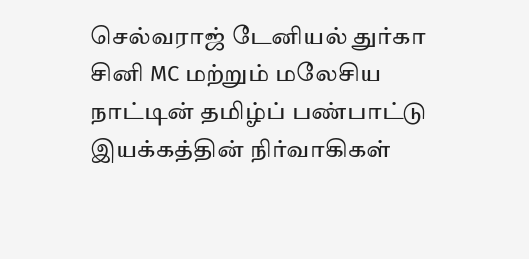செல்வராஜ் டேனியல் துர்கா சினி MC மற்றும் மலேசிய நாட்டின் தமிழ்ப் பண்பாட்டு இயக்கத்தின் நிர்வாகிகள்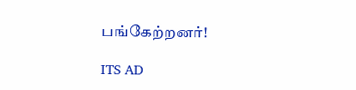பங்கேற்றனர்!

ITS AD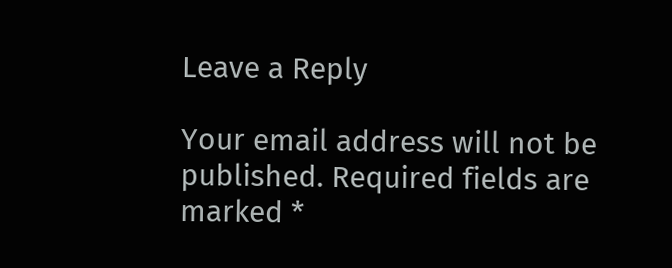Leave a Reply

Your email address will not be published. Required fields are marked *